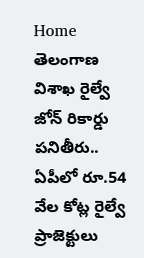Home తెలంగాణ విశాఖ రైల్వే జోన్ రికార్డు పనితీరు.. ఏపీలో రూ.54 వేల కోట్ల రైల్వే ప్రాజెక్టులు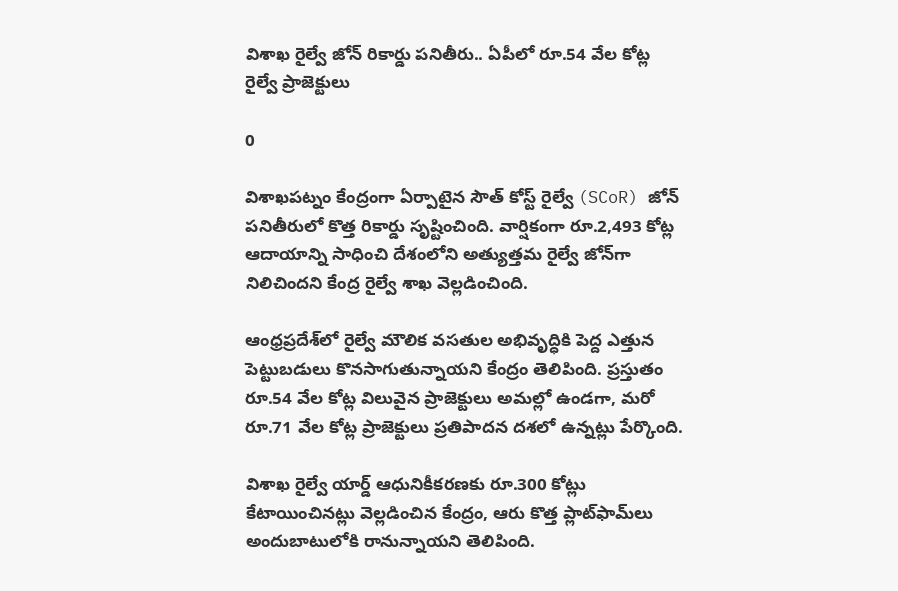విశాఖ రైల్వే జోన్ రికార్డు పనితీరు.. ఏపీలో రూ.54 వేల కోట్ల రైల్వే ప్రాజెక్టులు

0

విశాఖపట్నం కేంద్రంగా ఏర్పాటైన సౌత్ కోస్ట్ రైల్వే (SCoR) జోన్ పనితీరులో కొత్త రికార్డు సృష్టించింది. వార్షికంగా రూ.2,493 కోట్ల ఆదాయాన్ని సాధించి దేశంలోని అత్యుత్తమ రైల్వే జోన్‌గా నిలిచిందని కేంద్ర రైల్వే శాఖ వెల్లడించింది.

ఆంధ్రప్రదేశ్‌లో రైల్వే మౌలిక వసతుల అభివృద్ధికి పెద్ద ఎత్తున పెట్టుబడులు కొనసాగుతున్నాయని కేంద్రం తెలిపింది. ప్రస్తుతం రూ.54 వేల కోట్ల విలువైన ప్రాజెక్టులు అమల్లో ఉండగా, మరో రూ.71 వేల కోట్ల ప్రాజెక్టులు ప్రతిపాదన దశలో ఉన్నట్లు పేర్కొంది.

విశాఖ రైల్వే యార్డ్ ఆధునికీకరణకు రూ.300 కోట్లు కేటాయించినట్లు వెల్లడించిన కేంద్రం, ఆరు కొత్త ప్లాట్‌ఫామ్‌లు అందుబాటులోకి రానున్నాయని తెలిపింది.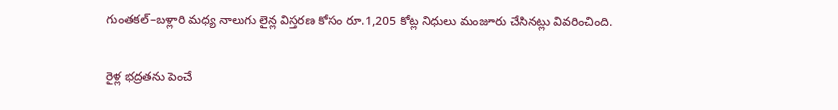గుంతకల్–బళ్లారి మధ్య నాలుగు లైన్ల విస్తరణ కోసం రూ.1,205 కోట్ల నిధులు మంజూరు చేసినట్లు వివరించింది.

రైళ్ల భద్రతను పెంచే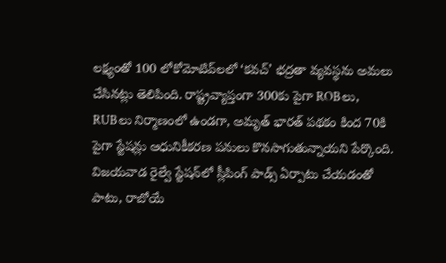లక్ష్యంతో 100 లోకోమోటివ్‌లలో ‘కవచ్’ భద్రతా వ్యవస్థను అమలు చేసినట్లు తెలిపింది. రాష్ట్రవ్యాప్తంగా 300కు పైగా ROBలు, RUBలు నిర్మాణంలో ఉండగా, అమృత్ భారత్ పథకం కింద 70కి పైగా స్టేషన్లు ఆధునికీకరణ పనులు కొనసాగుతున్నాయని పేర్కొంది. విజయవాడ రైల్వే స్టేషన్‌లో స్లీపింగ్ పాడ్స్ ఏర్పాటు చేయడంతో పాటు, రాబోయే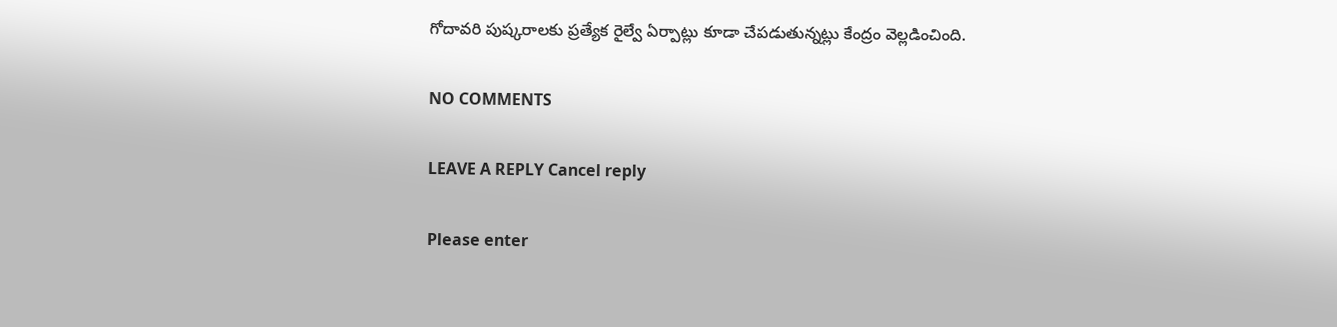గోదావరి పుష్కరాలకు ప్రత్యేక రైల్వే ఏర్పాట్లు కూడా చేపడుతున్నట్లు కేంద్రం వెల్లడించింది.

NO COMMENTS

LEAVE A REPLY Cancel reply

Please enter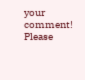your comment!
Please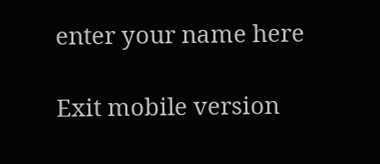enter your name here

Exit mobile version